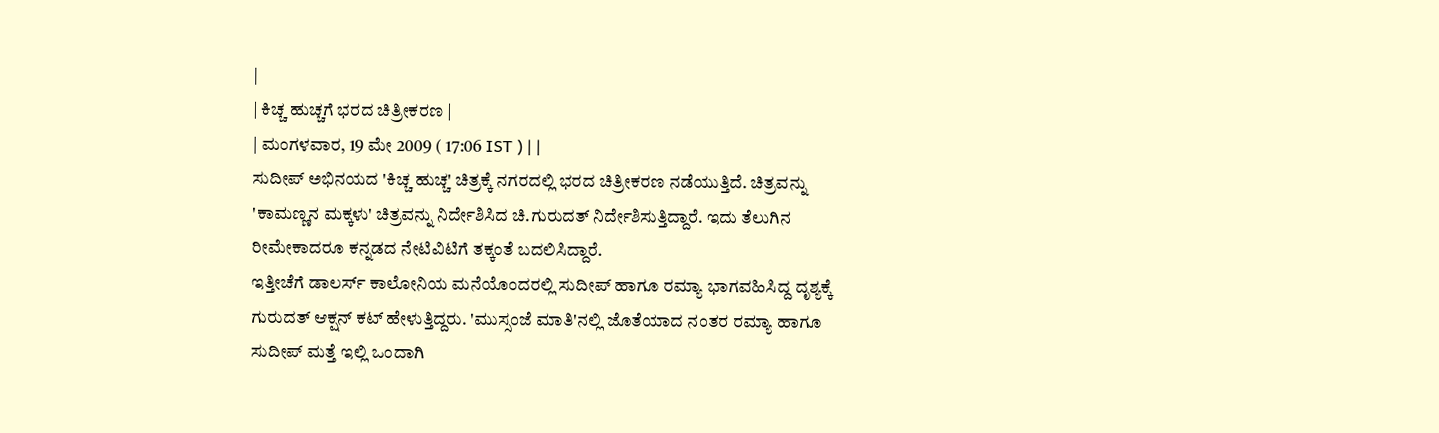|
| ಕಿಚ್ಚ ಹುಚ್ಚಗೆ ಭರದ ಚಿತ್ರೀಕರಣ |
| ಮಂಗಳವಾರ, 19 ಮೇ 2009 ( 17:06 IST ) | |
ಸುದೀಪ್ ಅಭಿನಯದ 'ಕಿಚ್ಚ ಹುಚ್ಚ' ಚಿತ್ರಕ್ಕೆ ನಗರದಲ್ಲಿ ಭರದ ಚಿತ್ರೀಕರಣ ನಡೆಯುತ್ತಿದೆ. ಚಿತ್ರವನ್ನು 'ಕಾಮಣ್ಣನ ಮಕ್ಕಳು' ಚಿತ್ರವನ್ನು ನಿರ್ದೇಶಿಸಿದ ಚಿ.ಗುರುದತ್ ನಿರ್ದೇಶಿಸುತ್ತಿದ್ದಾರೆ. ಇದು ತೆಲುಗಿನ ರೀಮೇಕಾದರೂ ಕನ್ನಡದ ನೇಟಿವಿಟಿಗೆ ತಕ್ಕಂತೆ ಬದಲಿಸಿದ್ದಾರೆ.
ಇತ್ತೀಚೆಗೆ ಡಾಲರ್ಸ್ ಕಾಲೋನಿಯ ಮನೆಯೊಂದರಲ್ಲಿ ಸುದೀಪ್ ಹಾಗೂ ರಮ್ಯಾ ಭಾಗವಹಿಸಿದ್ದ ದೃಶ್ಯಕ್ಕೆ ಗುರುದತ್ ಆಕ್ಷನ್ ಕಟ್ ಹೇಳುತ್ತಿದ್ದರು. 'ಮುಸ್ಸಂಜೆ ಮಾತಿ'ನಲ್ಲಿ ಜೊತೆಯಾದ ನಂತರ ರಮ್ಯಾ ಹಾಗೂ ಸುದೀಪ್ ಮತ್ತೆ ಇಲ್ಲಿ ಒಂದಾಗಿ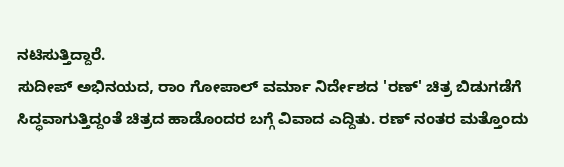ನಟಿಸುತ್ತಿದ್ದಾರೆ.
ಸುದೀಪ್ ಅಭಿನಯದ, ರಾಂ ಗೋಪಾಲ್ ವರ್ಮಾ ನಿರ್ದೇಶದ 'ರಣ್' ಚಿತ್ರ ಬಿಡುಗಡೆಗೆ ಸಿದ್ಧವಾಗುತ್ತಿದ್ದಂತೆ ಚಿತ್ರದ ಹಾಡೊಂದರ ಬಗ್ಗೆ ವಿವಾದ ಎದ್ದಿತು. ರಣ್ ನಂತರ ಮತ್ತೊಂದು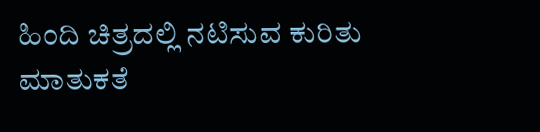ಹಿಂದಿ ಚಿತ್ರದಲ್ಲಿ ನಟಿಸುವ ಕುರಿತು ಮಾತುಕತೆ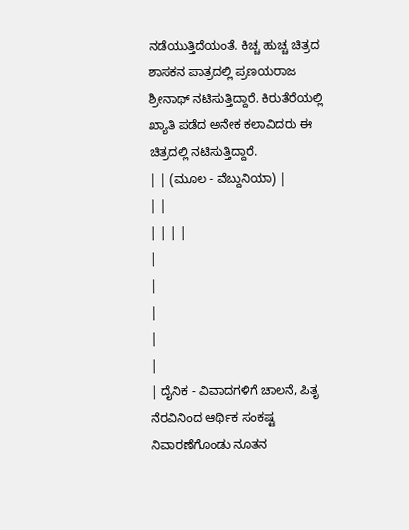ನಡೆಯುತ್ತಿದೆಯಂತೆ. ಕಿಚ್ಚ ಹುಚ್ಚ ಚಿತ್ರದ ಶಾಸಕನ ಪಾತ್ರದಲ್ಲಿ ಪ್ರಣಯರಾಜ ಶ್ರೀನಾಥ್ ನಟಿಸುತ್ತಿದ್ದಾರೆ. ಕಿರುತೆರೆಯಲ್ಲಿ ಖ್ಯಾತಿ ಪಡೆದ ಅನೇಕ ಕಲಾವಿದರು ಈ ಚಿತ್ರದಲ್ಲಿ ನಟಿಸುತ್ತಿದ್ದಾರೆ.
| | (ಮೂಲ - ವೆಬ್ದುನಿಯಾ) |
| |
| | | |
|
|
|
|
|
| ದೈನಿಕ - ವಿವಾದಗಳಿಗೆ ಚಾಲನೆ, ಪಿತೃ ನೆರವಿನಿಂದ ಆರ್ಥಿಕ ಸಂಕಷ್ಟ ನಿವಾರಣೆಗೊಂಡು ನೂತನ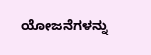ಯೋಜನೆಗಳನ್ನು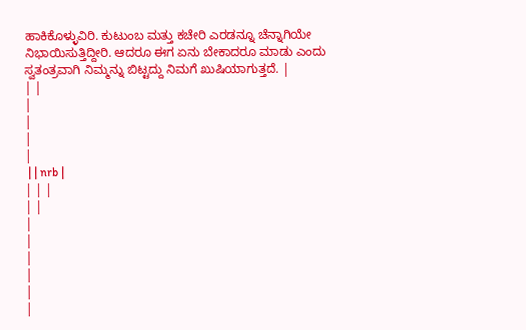ಹಾಕಿಕೊಳ್ಳುವಿರಿ. ಕುಟುಂಬ ಮತ್ತು ಕಚೇರಿ ಎರಡನ್ನೂ ಚೆನ್ನಾಗಿಯೇ ನಿಭಾಯಿಸುತ್ತಿದ್ದೀರಿ. ಆದರೂ ಈಗ ಏನು ಬೇಕಾದರೂ ಮಾಡು ಎಂದು ಸ್ವತಂತ್ರವಾಗಿ ನಿಮ್ಮನ್ನು ಬಿಟ್ಟದ್ದು ನಿಮಗೆ ಖುಷಿಯಾಗುತ್ತದೆ. |
| |
|
|
|
|
 | | nrb |
| | |
| |
|
|
|
|
|
|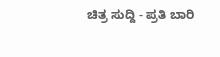ಚಿತ್ರ ಸುದ್ದಿ - ಪ್ರತಿ ಬಾರಿ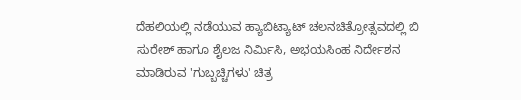ದೆಹಲಿಯಲ್ಲಿ ನಡೆಯುವ ಹ್ಯಾಬಿಟ್ಯಾಟ್ ಚಲನಚಿತ್ರೋತ್ಸವದಲ್ಲಿ ಬಿ ಸುರೇಶ್ ಹಾಗೂ ಶೈಲಜ ನಿರ್ಮಿಸಿ, ಅಭಯಸಿಂಹ ನಿರ್ದೇಶನ ಮಾಡಿರುವ 'ಗುಬ್ಬಚ್ಚಿಗಳು' ಚಿತ್ರ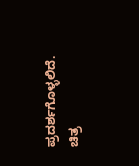ಪ್ರದರ್ಶಗೊಳ್ಳಲಿದೆ. ಚಿತ್ರ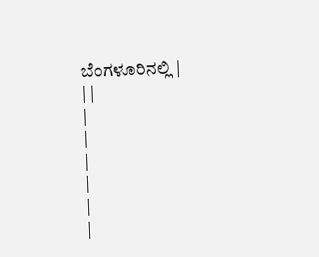ಬೆಂಗಳೂರಿನಲ್ಲಿ |
| |
|
|
|
|
|
|